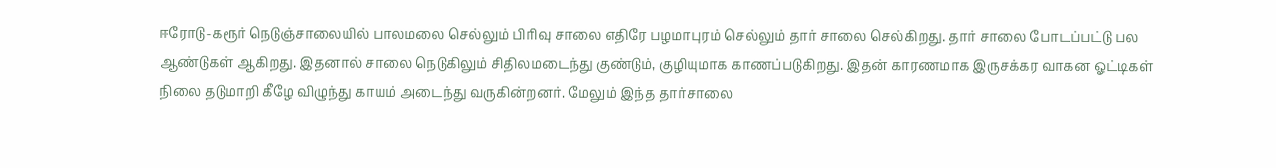ஈரோடு-கரூர் நெடுஞ்சாலையில் பாலமலை செல்லும் பிரிவு சாலை எதிரே பழமாபுரம் செல்லும் தார் சாலை செல்கிறது. தார் சாலை போடப்பட்டு பல ஆண்டுகள் ஆகிறது. இதனால் சாலை நெடுகிலும் சிதிலமடைந்து குண்டும், குழியுமாக காணப்படுகிறது. இதன் காரணமாக இருசக்கர வாகன ஓட்டிகள் நிலை தடுமாறி கீழே விழுந்து காயம் அடைந்து வருகின்றனர். மேலும் இந்த தார்சாலை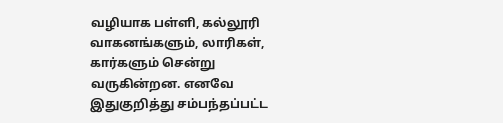வழியாக பள்ளி, கல்லூரி வாகனங்களும், லாரிகள், கார்களும் சென்று வருகின்றன. எனவே இதுகுறித்து சம்பந்தப்பட்ட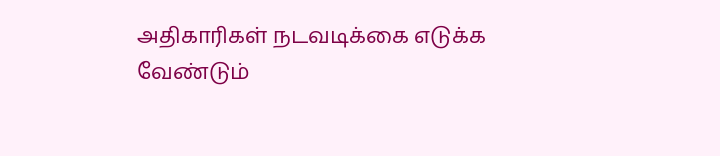அதிகாரிகள் நடவடிக்கை எடுக்க வேண்டும்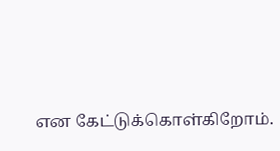என கேட்டுக்கொள்கிறோம்.